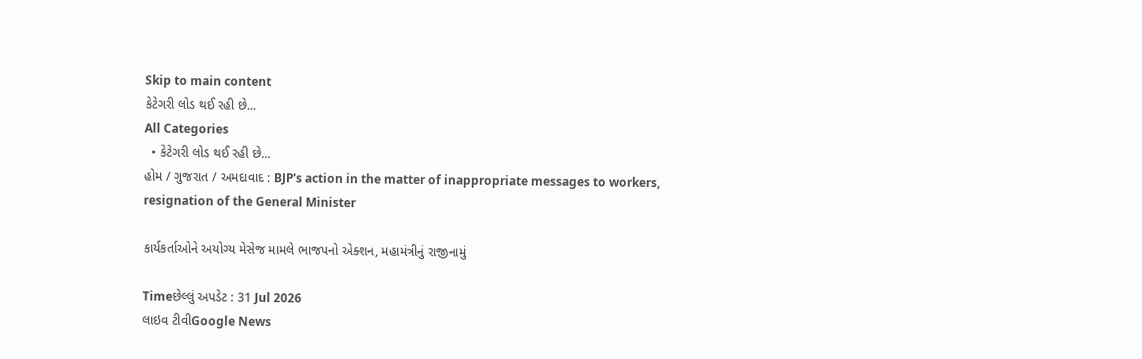Skip to main content
કેટેગરી લોડ થઈ રહી છે...
All Categories
  • કેટેગરી લોડ થઈ રહી છે...
હોમ / ગુજરાત / અમદાવાદ : BJP's action in the matter of inappropriate messages to workers, resignation of the General Minister

કાર્યકર્તાઓને અયોગ્ય મેસેજ મામલે ભાજપનો એક્શન, મહામંત્રીનું રાજીનામું

Timeછેલ્લું અપડેટ : 31 Jul 2026
લાઇવ ટીવીGoogle News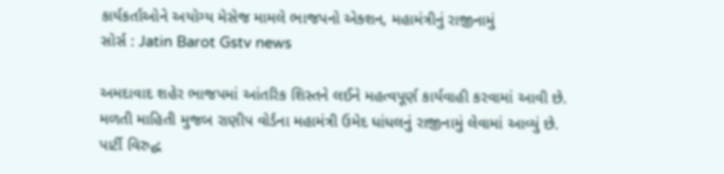કાર્યકર્તાઓને અયોગ્ય મેસેજ મામલે ભાજપનો એક્શન, મહામંત્રીનું રાજીનામું
સોર્સ : Jatin Barot Gstv news

અમદાવાદ શહેર ભાજપમાં આંતરિક શિસ્તને લઈને મહત્વપૂર્ણ કાર્યવાહી કરવામાં આવી છે. મળતી માહિતી મુજબ રાણીપ વોર્ડના મહામંત્રી ઉમેદ ધાંધલનું રાજીનામું લેવામાં આવ્યું છે. પાર્ટી વિરુદ્ધ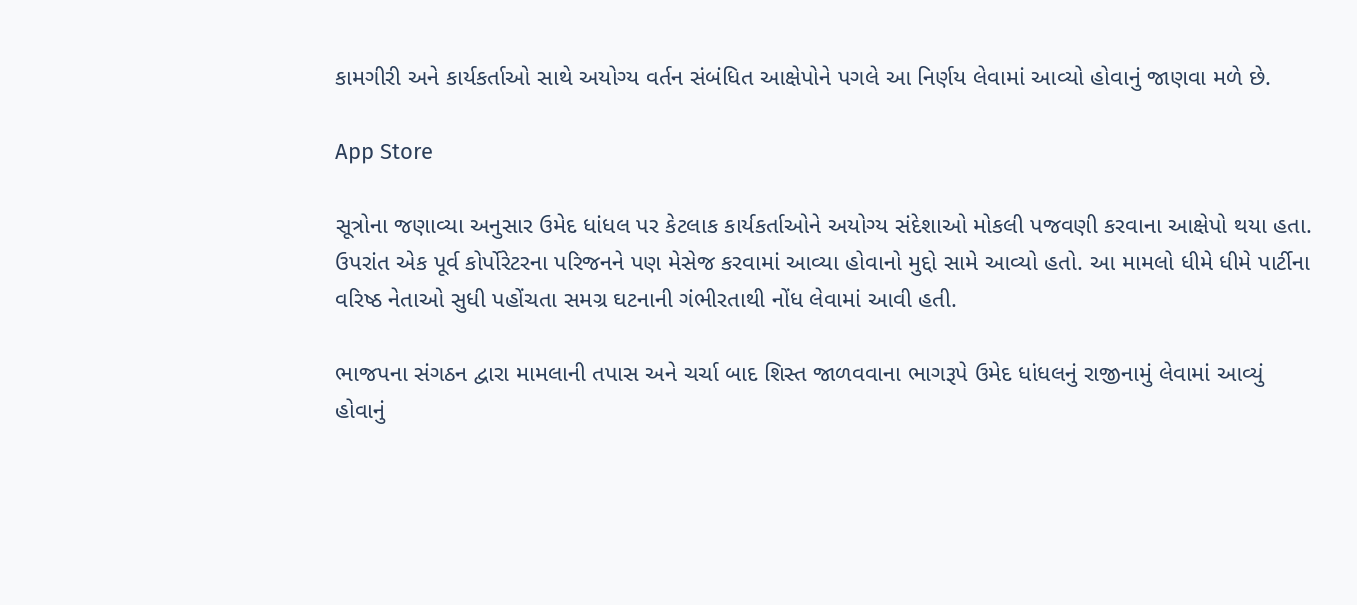કામગીરી અને કાર્યકર્તાઓ સાથે અયોગ્ય વર્તન સંબંધિત આક્ષેપોને પગલે આ નિર્ણય લેવામાં આવ્યો હોવાનું જાણવા મળે છે.

App Store

સૂત્રોના જણાવ્યા અનુસાર ઉમેદ ધાંધલ પર કેટલાક કાર્યકર્તાઓને અયોગ્ય સંદેશાઓ મોકલી પજવણી કરવાના આક્ષેપો થયા હતા. ઉપરાંત એક પૂર્વ કોર્પોરેટરના પરિજનને પણ મેસેજ કરવામાં આવ્યા હોવાનો મુદ્દો સામે આવ્યો હતો. આ મામલો ધીમે ધીમે પાર્ટીના વરિષ્ઠ નેતાઓ સુધી પહોંચતા સમગ્ર ઘટનાની ગંભીરતાથી નોંધ લેવામાં આવી હતી.

ભાજપના સંગઠન દ્વારા મામલાની તપાસ અને ચર્ચા બાદ શિસ્ત જાળવવાના ભાગરૂપે ઉમેદ ધાંધલનું રાજીનામું લેવામાં આવ્યું હોવાનું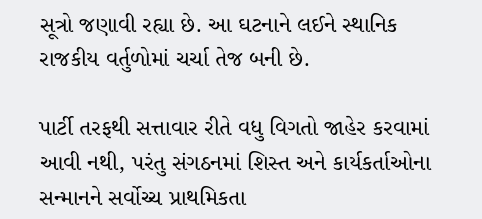સૂત્રો જણાવી રહ્યા છે. આ ઘટનાને લઈને સ્થાનિક રાજકીય વર્તુળોમાં ચર્ચા તેજ બની છે.

પાર્ટી તરફથી સત્તાવાર રીતે વધુ વિગતો જાહેર કરવામાં આવી નથી, પરંતુ સંગઠનમાં શિસ્ત અને કાર્યકર્તાઓના સન્માનને સર્વોચ્ચ પ્રાથમિકતા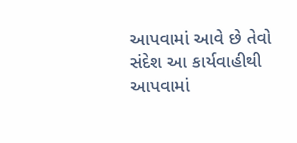આપવામાં આવે છે તેવો સંદેશ આ કાર્યવાહીથી આપવામાં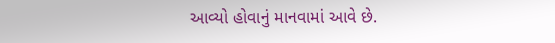આવ્યો હોવાનું માનવામાં આવે છે.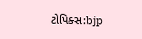ટોપિક્સ:bjp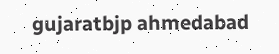gujaratbjp ahmedabad